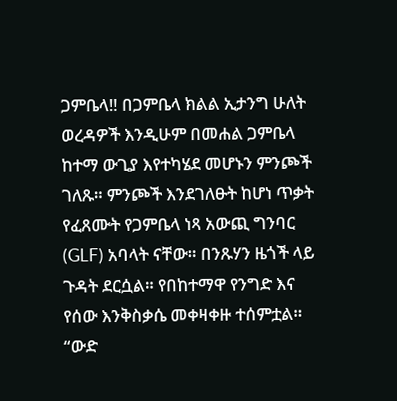ጋምቤላ‼ በጋምቤላ ክልል ኢታንግ ሁለት ወረዳዎች እንዲሁም በመሐል ጋምቤላ ከተማ ውጊያ እየተካሄደ መሆኑን ምንጮች ገለጹ። ምንጮች እንደገለፁት ከሆነ ጥቃት የፈጸሙት የጋምቤላ ነጻ አውጪ ግንባር (GLF) አባላት ናቸው። በንጹሃን ዜጎች ላይ ጉዳት ደርሷል። የበከተማዋ የንግድ እና የሰው እንቅስቃሴ መቀዛቀዙ ተሰምቷል። “ውድ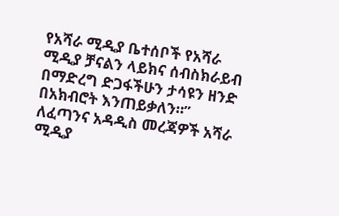የአሻራ ሚዲያ ቤተሰቦች የአሻራ ሚዲያ ቻናልን ላይክና ሰብስክራይብ በማድረግ ድጋፋችሁን ታሳዩን ዘንድ በአክብሮት እንጠይቃለን።” ለፈጣንና አዳዲስ መረጃዎች አሻራ ሚዲያ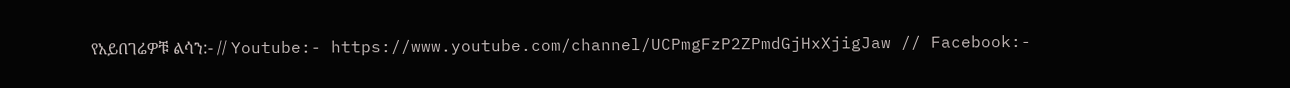የአይበገሬዎቹ ልሳን:- // Youtube:- https://www.youtube.com/channel/UCPmgFzP2ZPmdGjHxXjigJaw // Facebook:-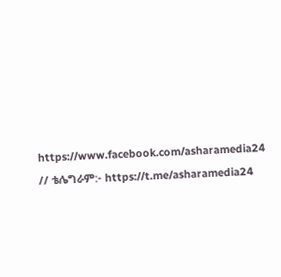https://www.facebook.com/asharamedia24 // ቴሌግራም:- https://t.me/asharamedia24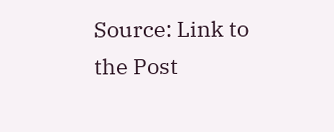Source: Link to the Post